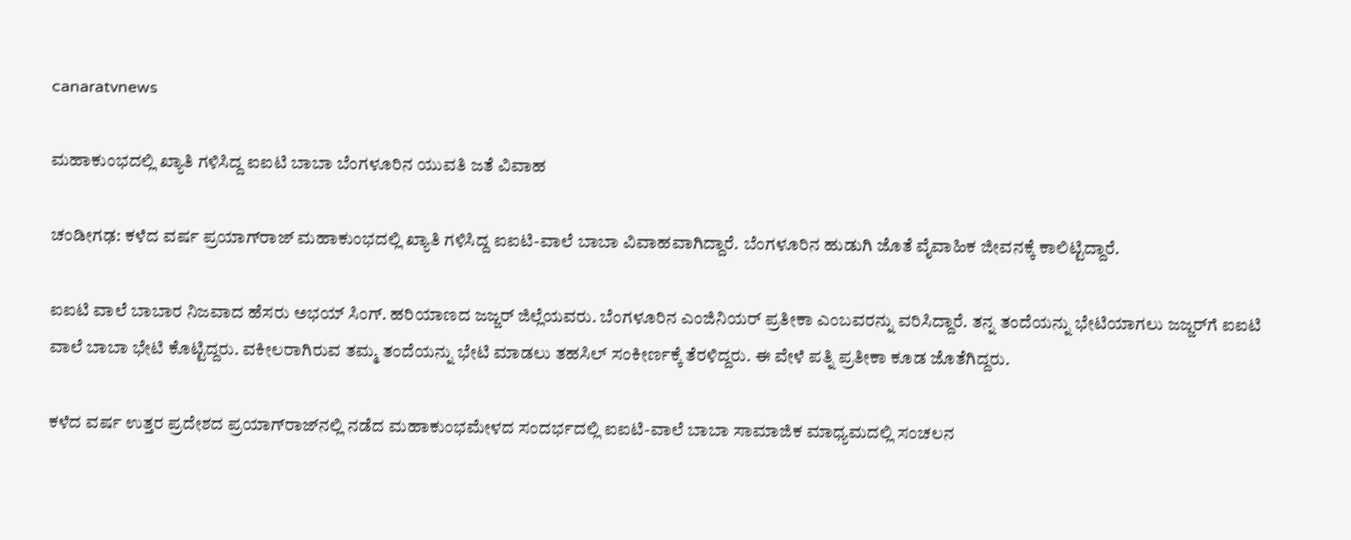canaratvnews

ಮಹಾಕುಂಭದಲ್ಲಿ ಖ್ಯಾತಿ ಗಳಿಸಿದ್ದ ಐಐಟಿ ಬಾಬಾ ಬೆಂಗಳೂರಿನ ಯುವತಿ ಜತೆ ವಿವಾಹ

ಚಂಡೀಗಢ: ಕಳೆದ ವರ್ಷ ಪ್ರಯಾಗ್‌ರಾಜ್‌ ಮಹಾಕುಂಭದಲ್ಲಿ ಖ್ಯಾತಿ ಗಳಿಸಿದ್ದ ಐಐಟಿ-ವಾಲೆ ಬಾಬಾ ವಿವಾಹವಾಗಿದ್ದಾರೆ. ಬೆಂಗಳೂರಿನ ಹುಡುಗಿ ಜೊತೆ ವೈವಾಹಿಕ ಜೀವನಕ್ಕೆ ಕಾಲಿಟ್ಟಿದ್ದಾರೆ.

ಐಐಟಿ ವಾಲೆ ಬಾಬಾರ ನಿಜವಾದ ಹೆಸರು ಅಭಯ್‌ ಸಿಂಗ್. ಹರಿಯಾಣದ ಜಜ್ಜರ್‌ ಜಿಲ್ಲೆಯವರು. ಬೆಂಗಳೂರಿನ ಎಂಜಿನಿಯರ್‌ ಪ್ರತೀಕಾ ಎಂಬವರನ್ನು ವರಿಸಿದ್ದಾರೆ. ತನ್ನ ತಂದೆಯನ್ನು ಭೇಟಿಯಾಗಲು ಜಜ್ಜರ್‌ಗೆ ಐಐಟಿ ವಾಲೆ ಬಾಬಾ ಭೇಟಿ ಕೊಟ್ಟಿದ್ದರು. ವಕೀಲರಾಗಿರುವ ತಮ್ಮ ತಂದೆಯನ್ನು ಭೇಟಿ ಮಾಡಲು ತಹಸಿಲ್ ಸಂಕೀರ್ಣಕ್ಕೆ ತೆರಳಿದ್ದರು. ಈ ವೇಳೆ ಪತ್ನಿ ಪ್ರತೀಕಾ ಕೂಡ ಜೊತೆಗಿದ್ದರು.

ಕಳೆದ ವರ್ಷ ಉತ್ತರ ಪ್ರದೇಶದ ಪ್ರಯಾಗ್‌ರಾಜ್‌ನಲ್ಲಿ ನಡೆದ ಮಹಾಕುಂಭಮೇಳದ ಸಂದರ್ಭದಲ್ಲಿ ಐಐಟಿ-ವಾಲೆ ಬಾಬಾ ಸಾಮಾಜಿಕ ಮಾಧ್ಯಮದಲ್ಲಿ ಸಂಚಲನ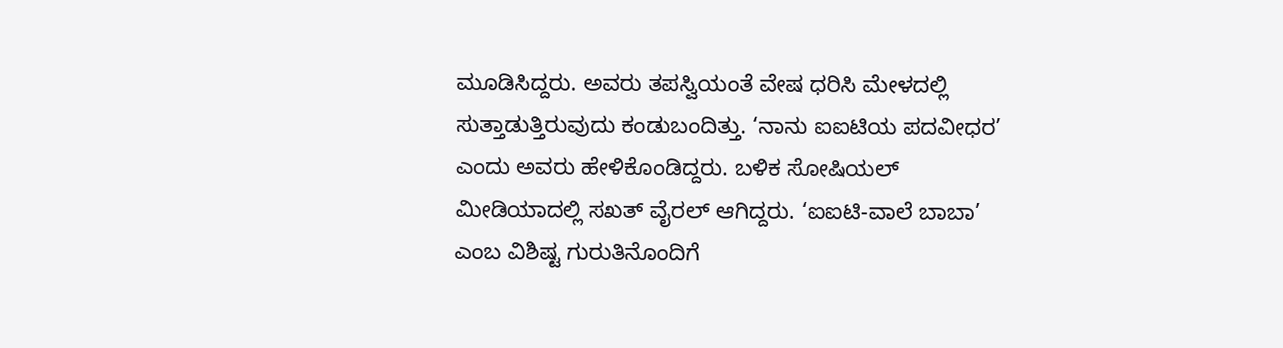ಮೂಡಿಸಿದ್ದರು. ಅವರು ತಪಸ್ವಿಯಂತೆ ವೇಷ ಧರಿಸಿ ಮೇಳದಲ್ಲಿ ಸುತ್ತಾಡುತ್ತಿರುವುದು ಕಂಡುಬಂದಿತ್ತು. ‘ನಾನು ಐಐಟಿಯ ಪದವೀಧರ’ ಎಂದು ಅವರು ಹೇಳಿಕೊಂಡಿದ್ದರು. ಬಳಿಕ ಸೋಷಿಯಲ್‌ ಮೀಡಿಯಾದಲ್ಲಿ ಸಖತ್‌ ವೈರಲ್‌ ಆಗಿದ್ದರು. ‘ಐಐಟಿ-ವಾಲೆ ಬಾಬಾ’ ಎಂಬ ವಿಶಿಷ್ಟ ಗುರುತಿನೊಂದಿಗೆ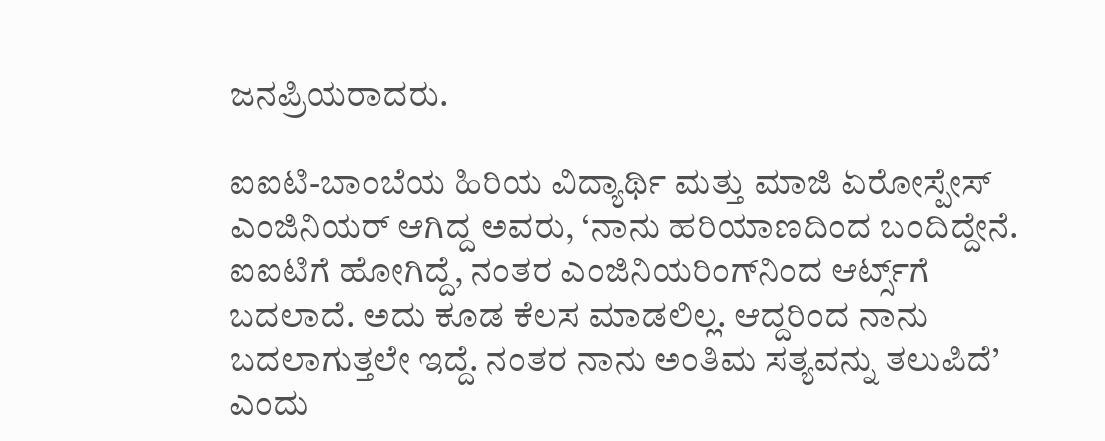ಜನಪ್ರಿಯರಾದರು.

ಐಐಟಿ-ಬಾಂಬೆಯ ಹಿರಿಯ ವಿದ್ಯಾರ್ಥಿ ಮತ್ತು ಮಾಜಿ ಏರೋಸ್ಪೇಸ್ ಎಂಜಿನಿಯರ್ ಆಗಿದ್ದ ಅವರು, ‘ನಾನು ಹರಿಯಾಣದಿಂದ ಬಂದಿದ್ದೇನೆ. ಐಐಟಿಗೆ ಹೋಗಿದ್ದೆ, ನಂತರ ಎಂಜಿನಿಯರಿಂಗ್‌ನಿಂದ ಆರ್ಟ್ಸ್‌ಗೆ ಬದಲಾದೆ. ಅದು ಕೂಡ ಕೆಲಸ ಮಾಡಲಿಲ್ಲ. ಆದ್ದರಿಂದ ನಾನು ಬದಲಾಗುತ್ತಲೇ ಇದ್ದೆ. ನಂತರ ನಾನು ಅಂತಿಮ ಸತ್ಯವನ್ನು ತಲುಪಿದೆ’ ಎಂದು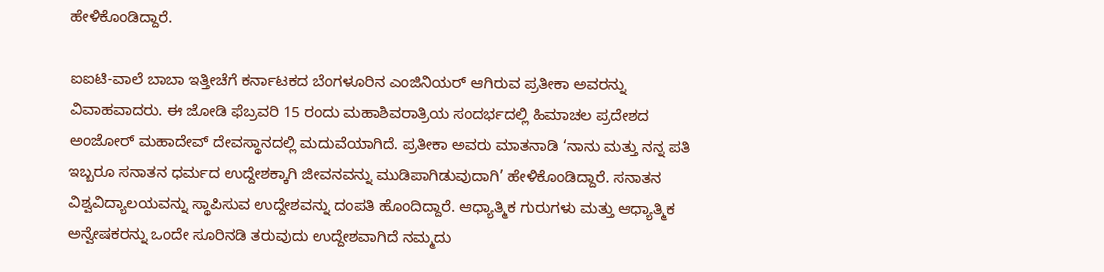ಹೇಳಿಕೊಂಡಿದ್ದಾರೆ.

ಐಐಟಿ-ವಾಲೆ ಬಾಬಾ ಇತ್ತೀಚೆಗೆ ಕರ್ನಾಟಕದ ಬೆಂಗಳೂರಿನ ಎಂಜಿನಿಯರ್ ಆಗಿರುವ ಪ್ರತೀಕಾ ಅವರನ್ನು ವಿವಾಹವಾದರು. ಈ ಜೋಡಿ ಫೆಬ್ರವರಿ 15 ರಂದು ಮಹಾಶಿವರಾತ್ರಿಯ ಸಂದರ್ಭದಲ್ಲಿ ಹಿಮಾಚಲ ಪ್ರದೇಶದ ಅಂಜೋರ್ ಮಹಾದೇವ್ ದೇವಸ್ಥಾನದಲ್ಲಿ ಮದುವೆಯಾಗಿದೆ. ಪ್ರತೀಕಾ ಅವರು ಮಾತನಾಡಿ ‘ನಾನು ಮತ್ತು ನನ್ನ ಪತಿ ಇಬ್ಬರೂ ಸನಾತನ ಧರ್ಮದ ಉದ್ದೇಶಕ್ಕಾಗಿ ಜೀವನವನ್ನು ಮುಡಿಪಾಗಿಡುವುದಾಗಿ’ ಹೇಳಿಕೊಂಡಿದ್ದಾರೆ. ಸನಾತನ ವಿಶ್ವವಿದ್ಯಾಲಯವನ್ನು ಸ್ಥಾಪಿಸುವ ಉದ್ದೇಶವನ್ನು ದಂಪತಿ ಹೊಂದಿದ್ದಾರೆ. ಆಧ್ಯಾತ್ಮಿಕ ಗುರುಗಳು ಮತ್ತು ಆಧ್ಯಾತ್ಮಿಕ ಅನ್ವೇಷಕರನ್ನು ಒಂದೇ ಸೂರಿನಡಿ ತರುವುದು ಉದ್ದೇಶವಾಗಿದೆ ನಮ್ಮದು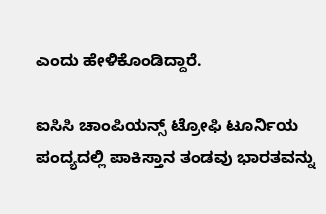ಎಂದು ಹೇಳಿಕೊಂಡಿದ್ದಾರೆ.

ಐಸಿಸಿ ಚಾಂಪಿಯನ್ಸ್ ಟ್ರೋಫಿ ಟೂರ್ನಿಯ ಪಂದ್ಯದಲ್ಲಿ ಪಾಕಿಸ್ತಾನ ತಂಡವು ಭಾರತವನ್ನು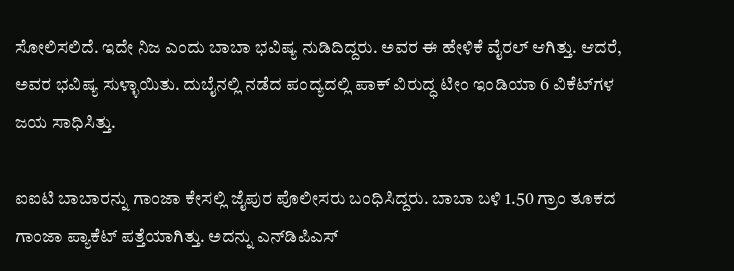ಸೋಲಿಸಲಿದೆ. ಇದೇ ನಿಜ ಎಂದು ಬಾಬಾ ಭವಿಷ್ಯ ನುಡಿದಿದ್ದರು. ಅವರ ಈ ಹೇಳಿಕೆ ವೈರಲ್ ಆಗಿತ್ತು. ಆದರೆ, ಅವರ ಭವಿಷ್ಯ ಸುಳ್ಳಾಯಿತು. ದುಬೈನಲ್ಲಿ ನಡೆದ ಪಂದ್ಯದಲ್ಲಿ ಪಾಕ್‌ ವಿರುದ್ಧ ಟೀಂ ಇಂಡಿಯಾ 6 ವಿಕೆಟ್‌ಗಳ ಜಯ ಸಾಧಿಸಿತ್ತು.

ಐಐಟಿ ಬಾಬಾರನ್ನು ಗಾಂಜಾ ಕೇಸಲ್ಲಿ ಜೈಪುರ ಪೊಲೀಸರು ಬಂಧಿಸಿದ್ದರು. ಬಾಬಾ ಬಳಿ 1.50 ಗ್ರಾಂ ತೂಕದ ಗಾಂಜಾ ಪ್ಯಾಕೆಟ್ ಪತ್ತೆಯಾಗಿತ್ತು. ಅದನ್ನು ಎನ್‌ಡಿಪಿಎಸ್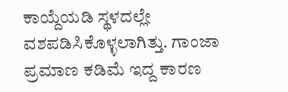ಕಾಯ್ದೆಯಡಿ ಸ್ಥಳದಲ್ಲೇ ವಶಪಡಿಸಿಕೊಳ್ಳಲಾಗಿತ್ತು. ಗಾಂಜಾ ಪ್ರಮಾಣ ಕಡಿಮೆ ಇದ್ದ ಕಾರಣ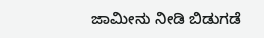ಜಾಮೀನು ನೀಡಿ ಬಿಡುಗಡೆ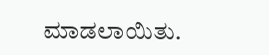ಮಾಡಲಾಯಿತು.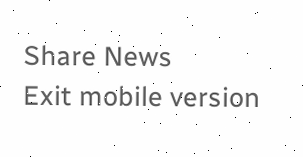Share News
Exit mobile version